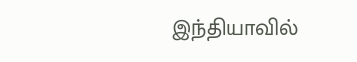இந்தியாவில்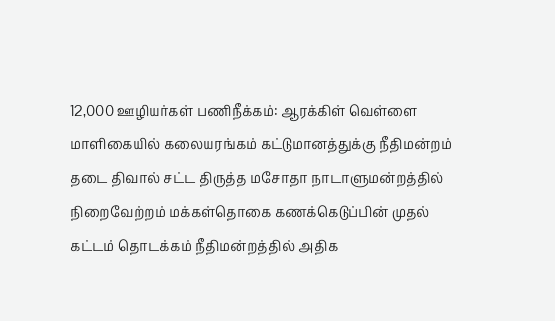12,000 ஊழியர்கள் பணிநீக்கம்: ஆரக்கிள் வெள்ளை மாளிகையில் கலையரங்கம் கட்டுமானத்துக்கு நீதிமன்றம் தடை திவால் சட்ட திருத்த மசோதா நாடாளுமன்றத்தில் நிறைவேற்றம் மக்கள்தொகை கணக்கெடுப்பின் முதல் கட்டம் தொடக்கம் நீதிமன்றத்தில் அதிக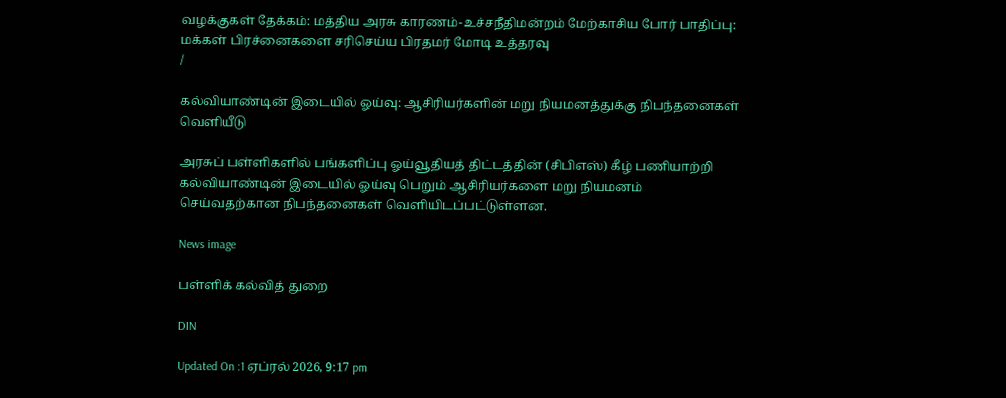வழக்குகள் தேக்கம்: மத்திய அரசு காரணம்-உச்சநீதிமன்றம் மேற்காசிய போர் பாதிப்பு: மக்கள் பிரச்னைகளை சரிசெய்ய பிரதமர் மோடி உத்தரவு
/

கல்வியாண்டின் இடையில் ஓய்வு: ஆசிரியர்களின் மறு நியமனத்துக்கு நிபந்தனைகள் வெளியீடு

அரசுப் பள்ளிகளில் பங்களிப்பு ஓய்வூதியத் திட்டத்தின் (சிபிஎஸ்) கீழ் பணியாற்றி கல்வியாண்டின் இடையில் ஓய்வு பெறும் ஆசிரியர்களை மறு நியமனம் செய்வதற்கான நிபந்தனைகள் வெளியிடப்பட்டுள்ளன.

News image

பள்ளிக் கல்வித் துறை

DIN

Updated On :1 ஏப்ரல் 2026, 9:17 pm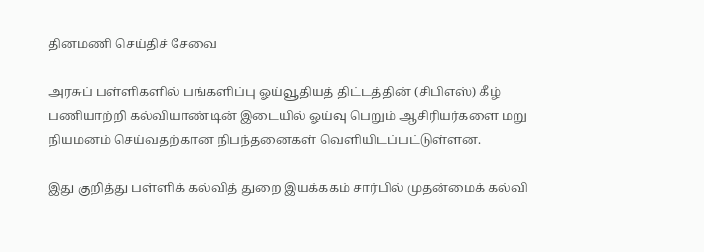தினமணி செய்திச் சேவை

அரசுப் பள்ளிகளில் பங்களிப்பு ஓய்வூதியத் திட்டத்தின் (சிபிஎஸ்) கீழ் பணியாற்றி கல்வியாண்டின் இடையில் ஓய்வு பெறும் ஆசிரியர்களை மறு நியமனம் செய்வதற்கான நிபந்தனைகள் வெளியிடப்பட்டுள்ளன.

இது குறித்து பள்ளிக் கல்வித் துறை இயக்ககம் சார்பில் முதன்மைக் கல்வி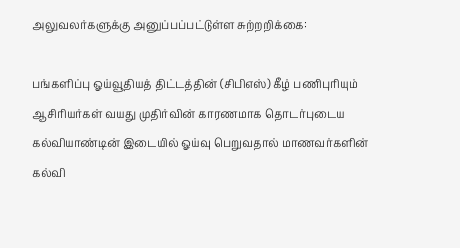அலுவலர்களுக்கு அனுப்பப்பட்டுள்ள சுற்றறிக்கை:

பங்களிப்பு ஓய்வூதியத் திட்டத்தின் (சிபிஎஸ்) கீழ் பணிபுரியும் ஆசிரியர்கள் வயது முதிர்வின் காரணமாக தொடர்புடைய கல்வியாண்டின் இடையில் ஓய்வு பெறுவதால் மாணவர்களின் கல்வி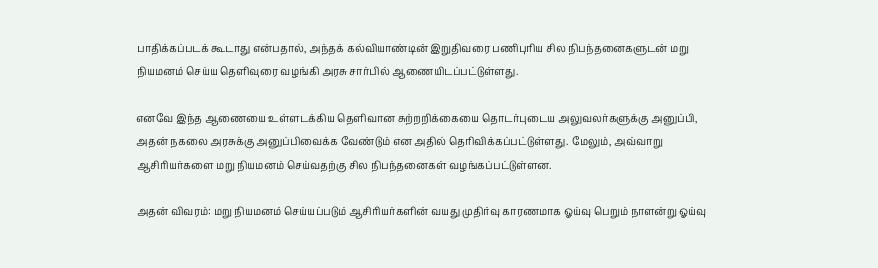பாதிக்கப்படக் கூடாது என்பதால், அந்தக் கல்வியாண்டின் இறுதிவரை பணிபுரிய சில நிபந்தனைகளுடன் மறு நியமனம் செய்ய தெளிவுரை வழங்கி அரசு சார்பில் ஆணையிடப்பட்டுள்ளது.

எனவே இந்த ஆணையை உள்ளடக்கிய தெளிவான சுற்றறிக்கையை தொடர்புடைய அலுவலர்களுக்கு அனுப்பி, அதன் நகலை அரசுக்கு அனுப்பிவைக்க வேண்டும் என அதில் தெரிவிக்கப்பட்டுள்ளது. மேலும், அவ்வாறு ஆசிரியர்களை மறு நியமனம் செய்வதற்கு சில நிபந்தனைகள் வழங்கப்பட்டுள்ளன.

அதன் விவரம்: மறு நியமனம் செய்யப்படும் ஆசிரியர்களின் வயது முதிர்வு காரணமாக ஓய்வு பெறும் நாளன்று ஓய்வு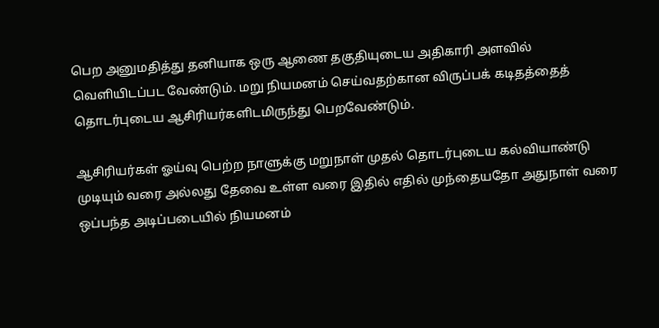பெற அனுமதித்து தனியாக ஒரு ஆணை தகுதியுடைய அதிகாரி அளவில் வெளியிடப்பட வேண்டும். மறு நியமனம் செய்வதற்கான விருப்பக் கடிதத்தைத் தொடர்புடைய ஆசிரியர்களிடமிருந்து பெறவேண்டும்.

ஆசிரியர்கள் ஓய்வு பெற்ற நாளுக்கு மறுநாள் முதல் தொடர்புடைய கல்வியாண்டு முடியும் வரை அல்லது தேவை உள்ள வரை இதில் எதில் முந்தையதோ அதுநாள் வரை ஒப்பந்த அடிப்படையில் நியமனம்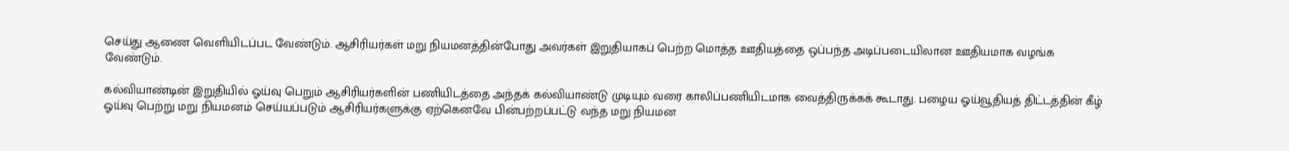செய்து ஆணை வெளியிடப்பட வேண்டும். ஆசிரியர்கள் மறு நியமனத்தின்போது அவர்கள் இறுதியாகப் பெற்ற மொத்த ஊதியத்தை ஒப்பந்த அடிப்படையிலான ஊதியமாக வழங்க வேண்டும்.

கல்வியாண்டின் இறுதியில் ஓய்வு பெறும் ஆசிரியர்களின் பணியிடத்தை அந்தக் கல்வியாண்டு முடியும் வரை காலிப்பணியிடமாக வைத்திருக்கக் கூடாது. பழைய ஓய்வூதியத் திட்டத்தின் கீழ் ஓய்வு பெற்று மறு நியமனம் செய்யப்படும் ஆசிரியர்களுக்கு ஏற்கெனவே பின்பற்றப்பட்டு வந்த மறு நியமன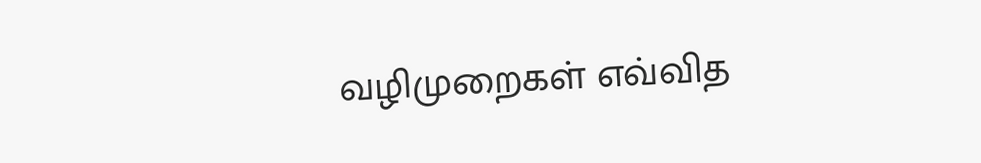வழிமுறைகள் எவ்வித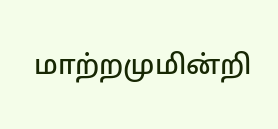மாற்றமுமின்றி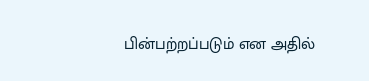பின்பற்றப்படும் என அதில்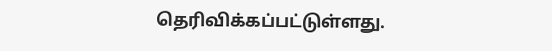தெரிவிக்கப்பட்டுள்ளது.